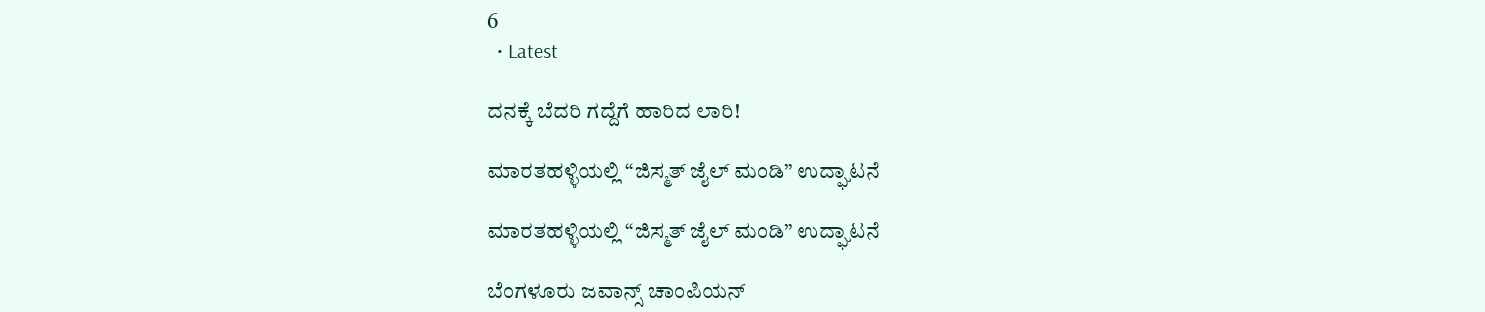6
  • Latest

ದನಕ್ಕೆ ಬೆದರಿ ಗದ್ದೆಗೆ ಹಾರಿದ ಲಾರಿ!

ಮಾರತಹಳ್ಳಿಯಲ್ಲಿ “ಜಿಸ್ಮತ್ ಜೈಲ್ ಮಂಡಿ” ಉದ್ಘಾಟನೆ

ಮಾರತಹಳ್ಳಿಯಲ್ಲಿ “ಜಿಸ್ಮತ್ ಜೈಲ್ ಮಂಡಿ” ಉದ್ಘಾಟನೆ

ಬೆಂಗಳೂರು ಜವಾನ್ಸ್ ಚಾಂಪಿಯನ್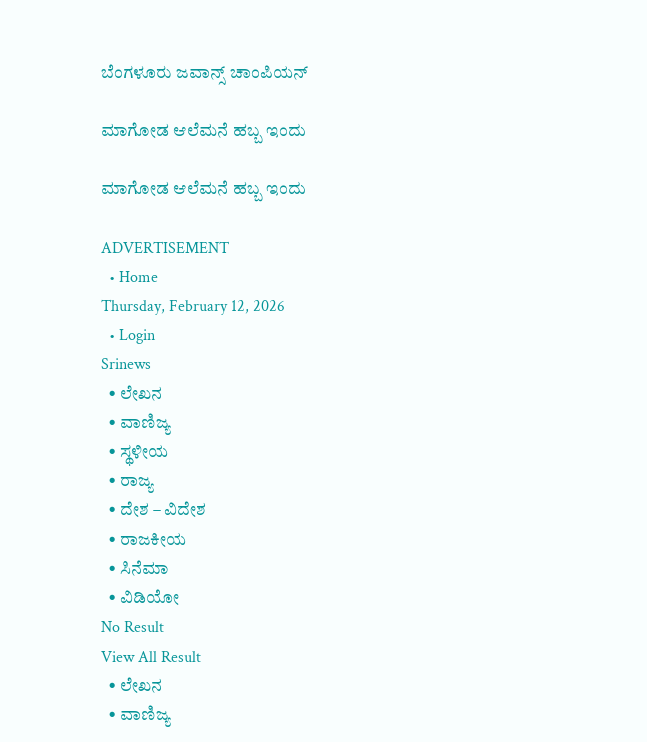ಬೆಂಗಳೂರು ಜವಾನ್ಸ್ ಚಾಂಪಿಯನ್

ಮಾಗೋಡ ಆಲೆಮನೆ ಹಬ್ಬ ಇಂದು

ಮಾಗೋಡ ಆಲೆಮನೆ ಹಬ್ಬ ಇಂದು

ADVERTISEMENT
  • Home
Thursday, February 12, 2026
  • Login
Srinews
  • ಲೇಖನ
  • ವಾಣಿಜ್ಯ
  • ಸ್ಥಳೀಯ
  • ರಾಜ್ಯ
  • ದೇಶ – ವಿದೇಶ
  • ರಾಜಕೀಯ
  • ಸಿನೆಮಾ
  • ವಿಡಿಯೋ
No Result
View All Result
  • ಲೇಖನ
  • ವಾಣಿಜ್ಯ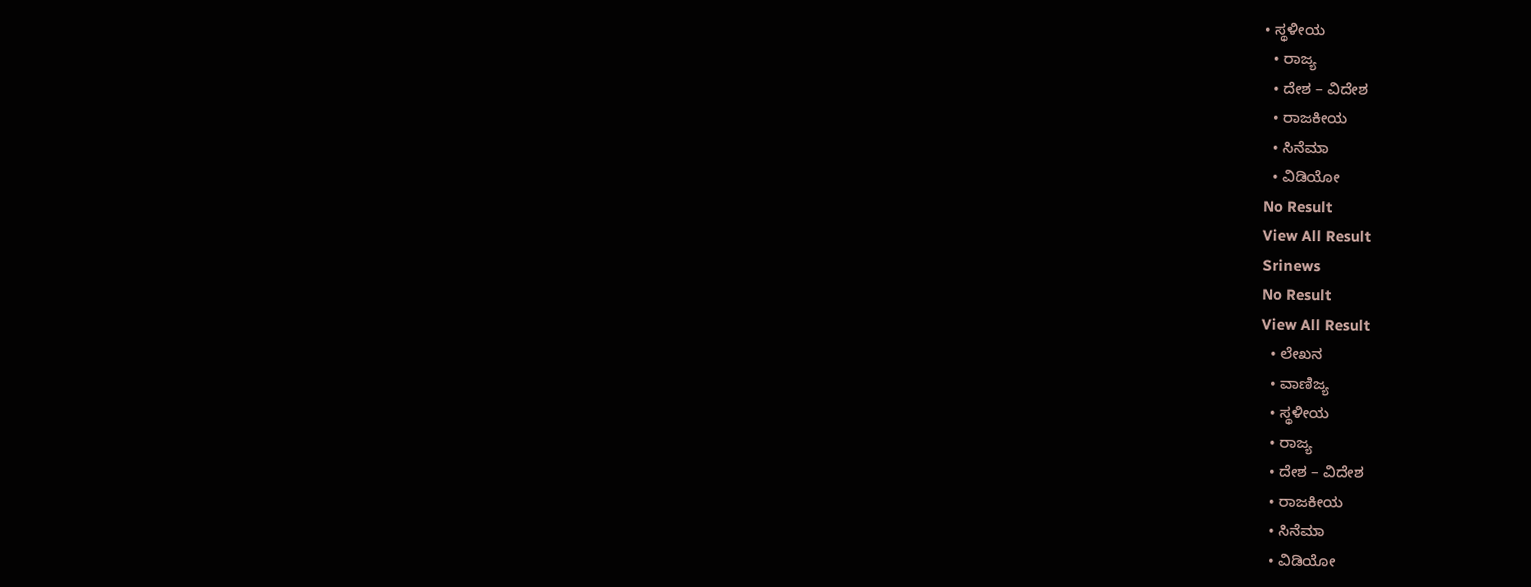• ಸ್ಥಳೀಯ
  • ರಾಜ್ಯ
  • ದೇಶ – ವಿದೇಶ
  • ರಾಜಕೀಯ
  • ಸಿನೆಮಾ
  • ವಿಡಿಯೋ
No Result
View All Result
Srinews
No Result
View All Result
  • ಲೇಖನ
  • ವಾಣಿಜ್ಯ
  • ಸ್ಥಳೀಯ
  • ರಾಜ್ಯ
  • ದೇಶ – ವಿದೇಶ
  • ರಾಜಕೀಯ
  • ಸಿನೆಮಾ
  • ವಿಡಿಯೋ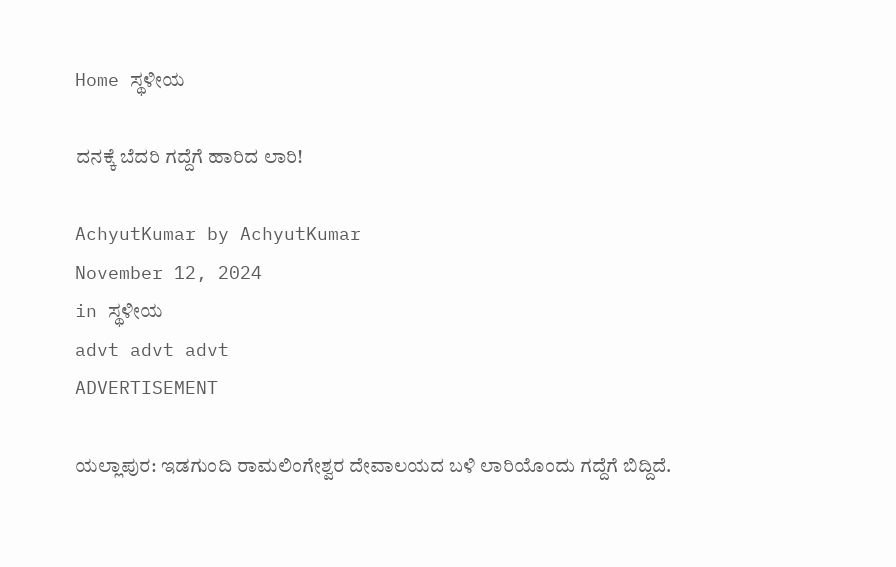Home ಸ್ಥಳೀಯ

ದನಕ್ಕೆ ಬೆದರಿ ಗದ್ದೆಗೆ ಹಾರಿದ ಲಾರಿ!

AchyutKumar by AchyutKumar
November 12, 2024
in ಸ್ಥಳೀಯ
advt advt advt
ADVERTISEMENT

ಯಲ್ಲಾಪುರ: ಇಡಗುಂದಿ ರಾಮಲಿಂಗೇಶ್ವರ ದೇವಾಲಯದ ಬಳಿ ಲಾರಿಯೊಂದು ಗದ್ದೆಗೆ ಬಿದ್ದಿದೆ.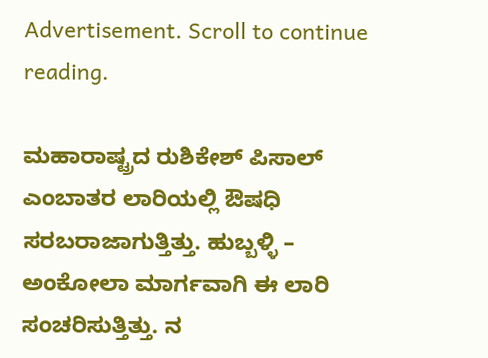Advertisement. Scroll to continue reading.

ಮಹಾರಾಷ್ಟ್ರದ ರುಶಿಕೇಶ್ ಪಿಸಾಲ್ ಎಂಬಾತರ ಲಾರಿಯಲ್ಲಿ ಔಷಧಿ ಸರಬರಾಜಾಗುತ್ತಿತ್ತು. ಹುಬ್ಬಳ್ಳಿ – ಅಂಕೋಲಾ ಮಾರ್ಗವಾಗಿ ಈ ಲಾರಿ ಸಂಚರಿಸುತ್ತಿತ್ತು. ನ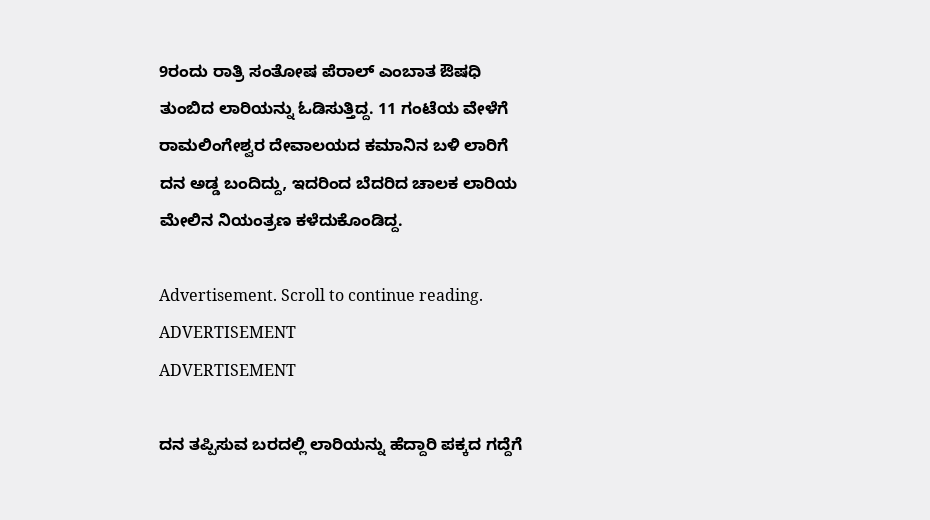9ರಂದು ರಾತ್ರಿ ಸಂತೋಷ ಪೆರಾಲ್ ಎಂಬಾತ ಔಷಧಿ ತುಂಬಿದ ಲಾರಿಯನ್ನು ಓಡಿಸುತ್ತಿದ್ದ. 11 ಗಂಟೆಯ ವೇಳೆಗೆ ರಾಮಲಿಂಗೇಶ್ವರ ದೇವಾಲಯದ ಕಮಾನಿನ ಬಳಿ ಲಾರಿಗೆ ದನ ಅಡ್ಡ ಬಂದಿದ್ದು, ಇದರಿಂದ ಬೆದರಿದ ಚಾಲಕ ಲಾರಿಯ ಮೇಲಿನ ನಿಯಂತ್ರಣ ಕಳೆದುಕೊಂಡಿದ್ದ.

Advertisement. Scroll to continue reading.
ADVERTISEMENT
ADVERTISEMENT

ದನ ತಪ್ಪಿಸುವ ಬರದಲ್ಲಿ ಲಾರಿಯನ್ನು ಹೆದ್ದಾರಿ ಪಕ್ಕದ ಗದ್ದೆಗೆ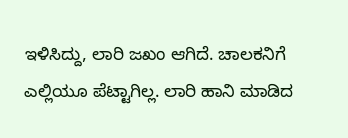ಇಳಿಸಿದ್ದು, ಲಾರಿ ಜಖಂ ಆಗಿದೆ. ಚಾಲಕನಿಗೆ ಎಲ್ಲಿಯೂ ಪೆಟ್ಟಾಗಿಲ್ಲ. ಲಾರಿ ಹಾನಿ ಮಾಡಿದ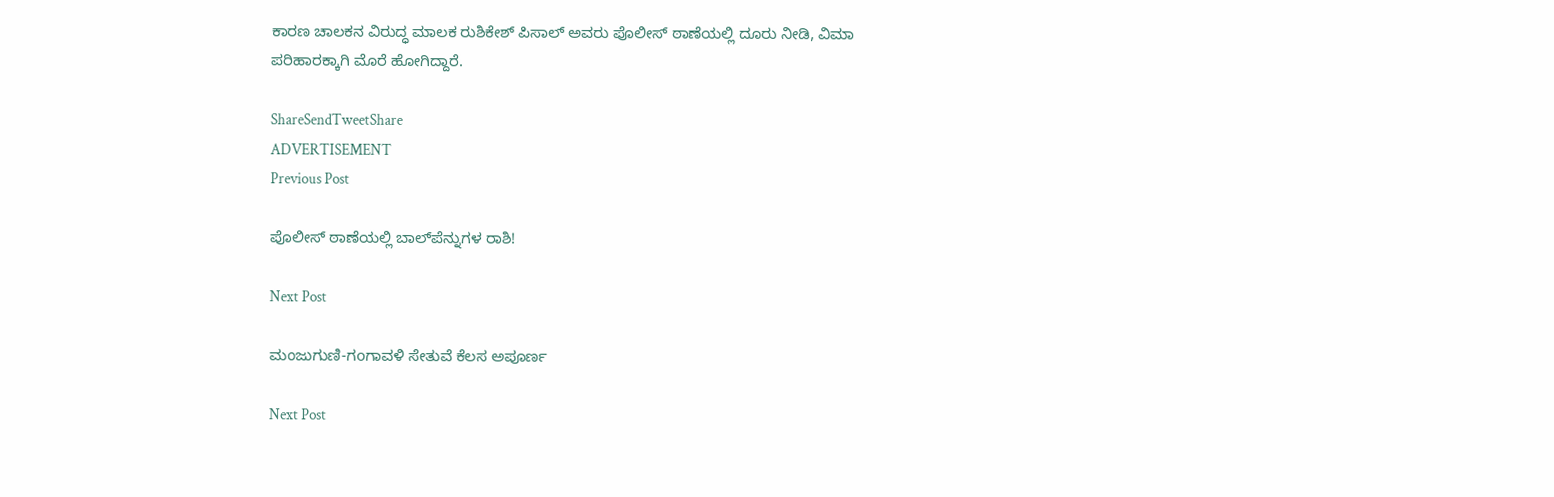ಕಾರಣ ಚಾಲಕನ ವಿರುದ್ಧ ಮಾಲಕ ರುಶಿಕೇಶ್ ಪಿಸಾಲ್ ಅವರು ಪೊಲೀಸ್ ಠಾಣೆಯಲ್ಲಿ ದೂರು ನೀಡಿ, ವಿಮಾ ಪರಿಹಾರಕ್ಕಾಗಿ ಮೊರೆ ಹೋಗಿದ್ದಾರೆ.

ShareSendTweetShare
ADVERTISEMENT
Previous Post

ಪೊಲೀಸ್ ಠಾಣೆಯಲ್ಲಿ ಬಾಲ್‌ಪೆನ್ನುಗಳ ರಾಶಿ!

Next Post

ಮಂಜುಗುಣಿ-ಗoಗಾವಳಿ ಸೇತುವೆ ಕೆಲಸ ಅಪೂರ್ಣ

Next Post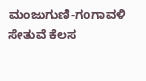ಮಂಜುಗುಣಿ-ಗoಗಾವಳಿ ಸೇತುವೆ ಕೆಲಸ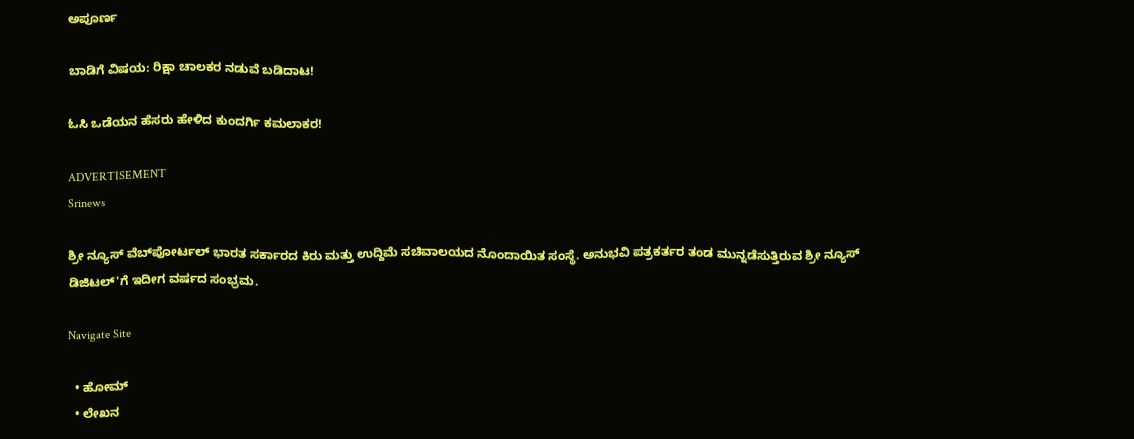ಅಪೂರ್ಣ

ಬಾಡಿಗೆ ವಿಷಯ: ರಿಕ್ಷಾ ಚಾಲಕರ ನಡುವೆ ಬಡಿದಾಟ!

ಓಸಿ ಒಡೆಯನ ಹೆಸರು ಹೇಳಿದ ಕುಂದರ್ಗಿ ಕಮಲಾಕರ!

ADVERTISEMENT
Srinews

ಶ್ರೀ ನ್ಯೂಸ್ ವೆಬ್‌ಪೋರ್ಟಲ್ ಭಾರತ ಸರ್ಕಾರದ ಕಿರು ಮತ್ತು ಉದ್ದಿಮೆ ಸಚಿವಾಲಯದ ನೊಂದಾಯಿತ ಸಂಸ್ಥೆ. ಅನುಭವಿ ಪತ್ರಕರ್ತರ ತಂಡ ಮುನ್ನಡೆಸುತ್ತಿರುವ ಶ್ರೀ ನ್ಯೂಸ್ ಡಿಜಿಟಲ್'ಗೆ ಇದೀಗ ವರ್ಷದ ಸಂಭ್ರಮ.

Navigate Site

  • ಹೋಮ್
  • ಲೇಖನ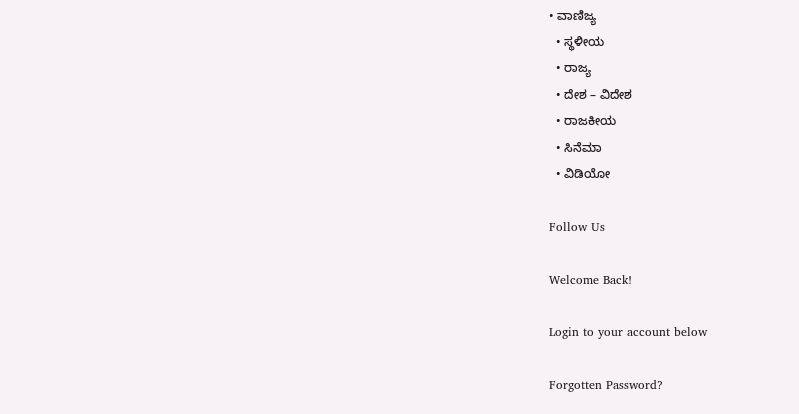• ವಾಣಿಜ್ಯ
  • ಸ್ಥಳೀಯ
  • ರಾಜ್ಯ
  • ದೇಶ – ವಿದೇಶ
  • ರಾಜಕೀಯ
  • ಸಿನೆಮಾ
  • ವಿಡಿಯೋ

Follow Us

Welcome Back!

Login to your account below

Forgotten Password?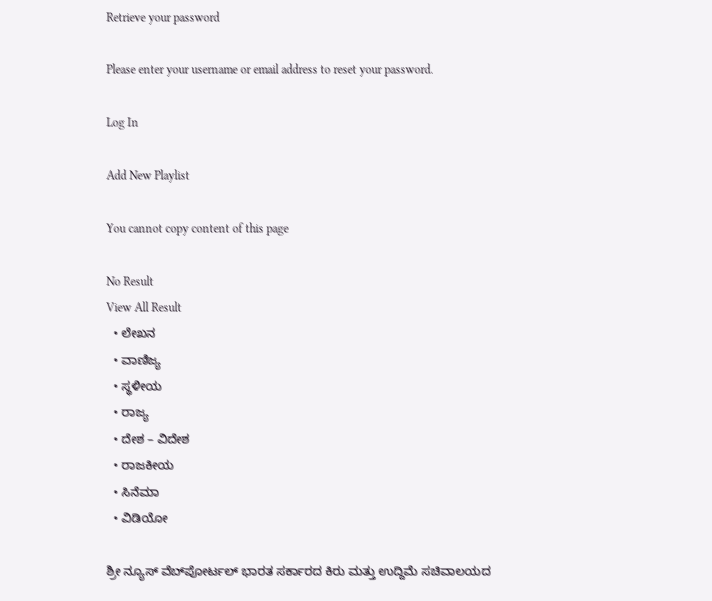Retrieve your password

Please enter your username or email address to reset your password.

Log In

Add New Playlist

You cannot copy content of this page

No Result
View All Result
  • ಲೇಖನ
  • ವಾಣಿಜ್ಯ
  • ಸ್ಥಳೀಯ
  • ರಾಜ್ಯ
  • ದೇಶ – ವಿದೇಶ
  • ರಾಜಕೀಯ
  • ಸಿನೆಮಾ
  • ವಿಡಿಯೋ

ಶ್ರೀ ನ್ಯೂಸ್ ವೆಬ್‌ಪೋರ್ಟಲ್ ಭಾರತ ಸರ್ಕಾರದ ಕಿರು ಮತ್ತು ಉದ್ದಿಮೆ ಸಚಿವಾಲಯದ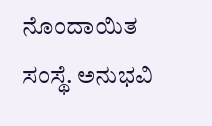ನೊಂದಾಯಿತ ಸಂಸ್ಥೆ. ಅನುಭವಿ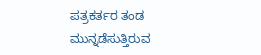ಪತ್ರಕರ್ತರ ತಂಡ ಮುನ್ನಡೆಸುತ್ತಿರುವ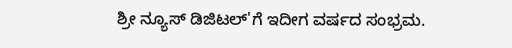ಶ್ರೀ ನ್ಯೂಸ್ ಡಿಜಿಟಲ್'ಗೆ ಇದೀಗ ವರ್ಷದ ಸಂಭ್ರಮ.